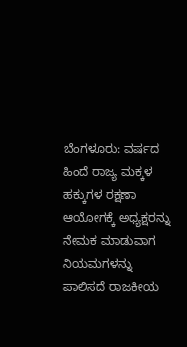ಬೆಂಗಳೂರು: ವರ್ಷದ ಹಿಂದೆ ರಾಜ್ಯ ಮಕ್ಕಳ ಹಕ್ಕುಗಳ ರಕ್ಷಣಾ ಆಯೋಗಕ್ಕೆ ಅಧ್ಯಕ್ಷರನ್ನು ನೇಮಕ ಮಾಡುವಾಗ ನಿಯಮಗಳನ್ನು ಪಾಲಿಸದೆ ರಾಜಕೀಯ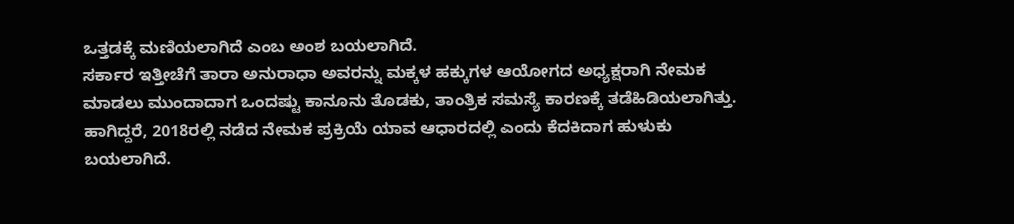ಒತ್ತಡಕ್ಕೆ ಮಣಿಯಲಾಗಿದೆ ಎಂಬ ಅಂಶ ಬಯಲಾಗಿದೆ.
ಸರ್ಕಾರ ಇತ್ತೀಚೆಗೆ ತಾರಾ ಅನುರಾಧಾ ಅವರನ್ನು ಮಕ್ಕಳ ಹಕ್ಕುಗಳ ಆಯೋಗದ ಅಧ್ಯಕ್ಷರಾಗಿ ನೇಮಕ ಮಾಡಲು ಮುಂದಾದಾಗ ಒಂದಷ್ಟು ಕಾನೂನು ತೊಡಕು, ತಾಂತ್ರಿಕ ಸಮಸ್ಯೆ ಕಾರಣಕ್ಕೆ ತಡೆಹಿಡಿಯಲಾಗಿತ್ತು. ಹಾಗಿದ್ದರೆ, 2018ರಲ್ಲಿ ನಡೆದ ನೇಮಕ ಪ್ರಕ್ರಿಯೆ ಯಾವ ಆಧಾರದಲ್ಲಿ ಎಂದು ಕೆದಕಿದಾಗ ಹುಳುಕು ಬಯಲಾಗಿದೆ.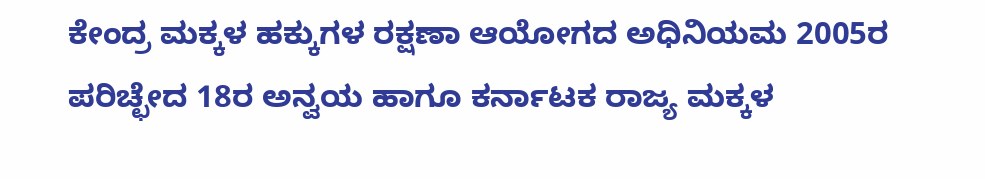ಕೇಂದ್ರ ಮಕ್ಕಳ ಹಕ್ಕುಗಳ ರಕ್ಷಣಾ ಆಯೋಗದ ಅಧಿನಿಯಮ 2005ರ ಪರಿಚ್ಛೇದ 18ರ ಅನ್ವಯ ಹಾಗೂ ಕರ್ನಾಟಕ ರಾಜ್ಯ ಮಕ್ಕಳ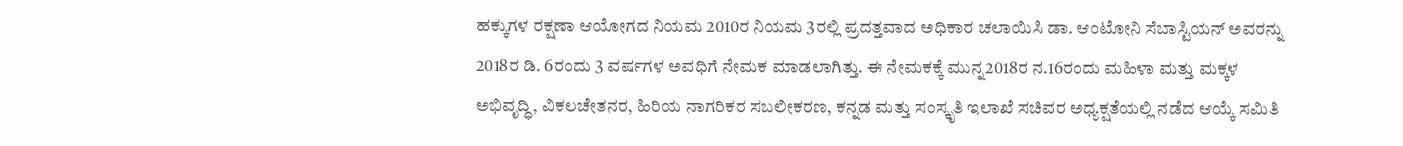ಹಕ್ಕುಗಳ ರಕ್ಷಣಾ ಆಯೋಗದ ನಿಯಮ 2010ರ ನಿಯಮ 3ರಲ್ಲಿ ಪ್ರದತ್ತವಾದ ಅಧಿಕಾರ ಚಲಾಯಿಸಿ ಡಾ. ಆಂಟೋನಿ ಸೆಬಾಸ್ಟಿಯನ್ ಅವರನ್ನು 2018ರ ಡಿ. 6ರಂದು 3 ವರ್ಷಗಳ ಅವಧಿಗೆ ನೇಮಕ ಮಾಡಲಾಗಿತ್ತು. ಈ ನೇಮಕಕ್ಕೆ ಮುನ್ನ2018ರ ನ.16ರಂದು ಮಹಿಳಾ ಮತ್ತು ಮಕ್ಕಳ ಅಭಿವೃದ್ಧಿ, ವಿಕಲಚೇತನರ, ಹಿರಿಯ ನಾಗರಿಕರ ಸಬಲೀಕರಣ, ಕನ್ನಡ ಮತ್ತು ಸಂಸ್ಕೃತಿ ಇಲಾಖೆ ಸಚಿವರ ಅಧ್ಯಕ್ಷತೆಯಲ್ಲಿ ನಡೆದ ಆಯ್ಕೆ ಸಮಿತಿ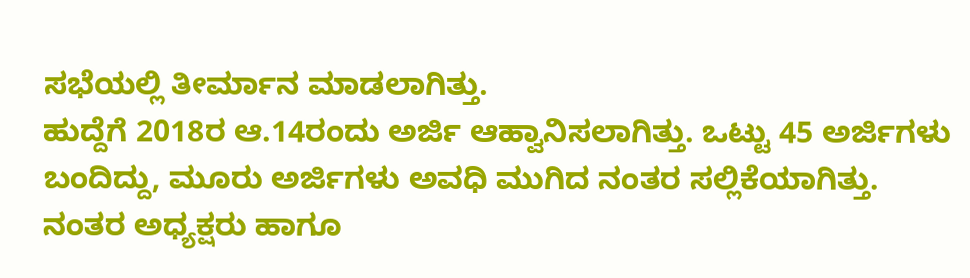ಸಭೆಯಲ್ಲಿ ತೀರ್ಮಾನ ಮಾಡಲಾಗಿತ್ತು.
ಹುದ್ದೆಗೆ 2018ರ ಆ.14ರಂದು ಅರ್ಜಿ ಆಹ್ವಾನಿಸಲಾಗಿತ್ತು. ಒಟ್ಟು 45 ಅರ್ಜಿಗಳು ಬಂದಿದ್ದು, ಮೂರು ಅರ್ಜಿಗಳು ಅವಧಿ ಮುಗಿದ ನಂತರ ಸಲ್ಲಿಕೆಯಾಗಿತ್ತು. ನಂತರ ಅಧ್ಯಕ್ಷರು ಹಾಗೂ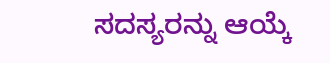ಸದಸ್ಯರನ್ನು ಆಯ್ಕೆ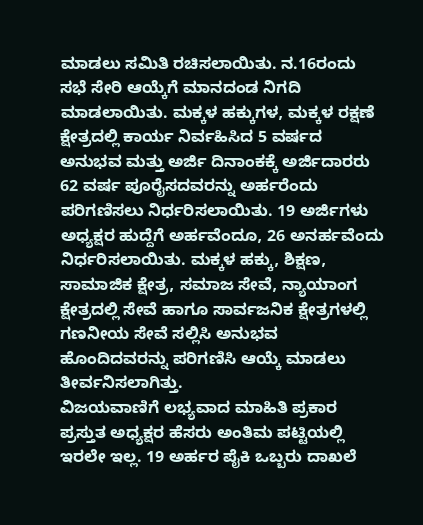ಮಾಡಲು ಸಮಿತಿ ರಚಿಸಲಾಯಿತು. ನ.16ರಂದು ಸಭೆ ಸೇರಿ ಆಯ್ಕೆಗೆ ಮಾನದಂಡ ನಿಗದಿ ಮಾಡಲಾಯಿತು. ಮಕ್ಕಳ ಹಕ್ಕುಗಳ, ಮಕ್ಕಳ ರಕ್ಷಣೆ ಕ್ಷೇತ್ರದಲ್ಲಿ ಕಾರ್ಯ ನಿರ್ವಹಿಸಿದ 5 ವರ್ಷದ ಅನುಭವ ಮತ್ತು ಅರ್ಜಿ ದಿನಾಂಕಕ್ಕೆ ಅರ್ಜಿದಾರರು 62 ವರ್ಷ ಪೂರೈಸದವರನ್ನು ಅರ್ಹರೆಂದು ಪರಿಗಣಿಸಲು ನಿರ್ಧರಿಸಲಾಯಿತು. 19 ಅರ್ಜಿಗಳು ಅಧ್ಯಕ್ಷರ ಹುದ್ದೆಗೆ ಅರ್ಹವೆಂದೂ, 26 ಅನರ್ಹವೆಂದು ನಿರ್ಧರಿಸಲಾಯಿತು. ಮಕ್ಕಳ ಹಕ್ಕು, ಶಿಕ್ಷಣ, ಸಾಮಾಜಿಕ ಕ್ಷೇತ್ರ, ಸಮಾಜ ಸೇವೆ, ನ್ಯಾಯಾಂಗ ಕ್ಷೇತ್ರದಲ್ಲಿ ಸೇವೆ ಹಾಗೂ ಸಾರ್ವಜನಿಕ ಕ್ಷೇತ್ರಗಳಲ್ಲಿ ಗಣನೀಯ ಸೇವೆ ಸಲ್ಲಿಸಿ ಅನುಭವ ಹೊಂದಿದವರನ್ನು ಪರಿಗಣಿಸಿ ಆಯ್ಕೆ ಮಾಡಲು ತೀರ್ವನಿಸಲಾಗಿತ್ತು.
ವಿಜಯವಾಣಿಗೆ ಲಭ್ಯವಾದ ಮಾಹಿತಿ ಪ್ರಕಾರ ಪ್ರಸ್ತುತ ಅಧ್ಯಕ್ಷರ ಹೆಸರು ಅಂತಿಮ ಪಟ್ಟಿಯಲ್ಲಿ ಇರಲೇ ಇಲ್ಲ. 19 ಅರ್ಹರ ಪೈಕಿ ಒಬ್ಬರು ದಾಖಲೆ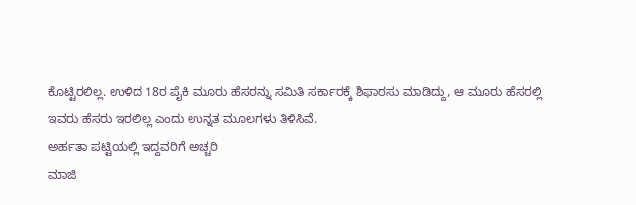ಕೊಟ್ಟಿರಲಿಲ್ಲ. ಉಳಿದ 18ರ ಪೈಕಿ ಮೂರು ಹೆಸರನ್ನು ಸಮಿತಿ ಸರ್ಕಾರಕ್ಕೆ ಶಿಫಾರಸು ಮಾಡಿದ್ದು, ಆ ಮೂರು ಹೆಸರಲ್ಲಿ ಇವರು ಹೆಸರು ಇರಲಿಲ್ಲ ಎಂದು ಉನ್ನತ ಮೂಲಗಳು ತಿಳಿಸಿವೆ.
ಅರ್ಹತಾ ಪಟ್ಟಿಯಲ್ಲಿ ಇದ್ದವರಿಗೆ ಅಚ್ಚರಿ
ಮಾಜಿ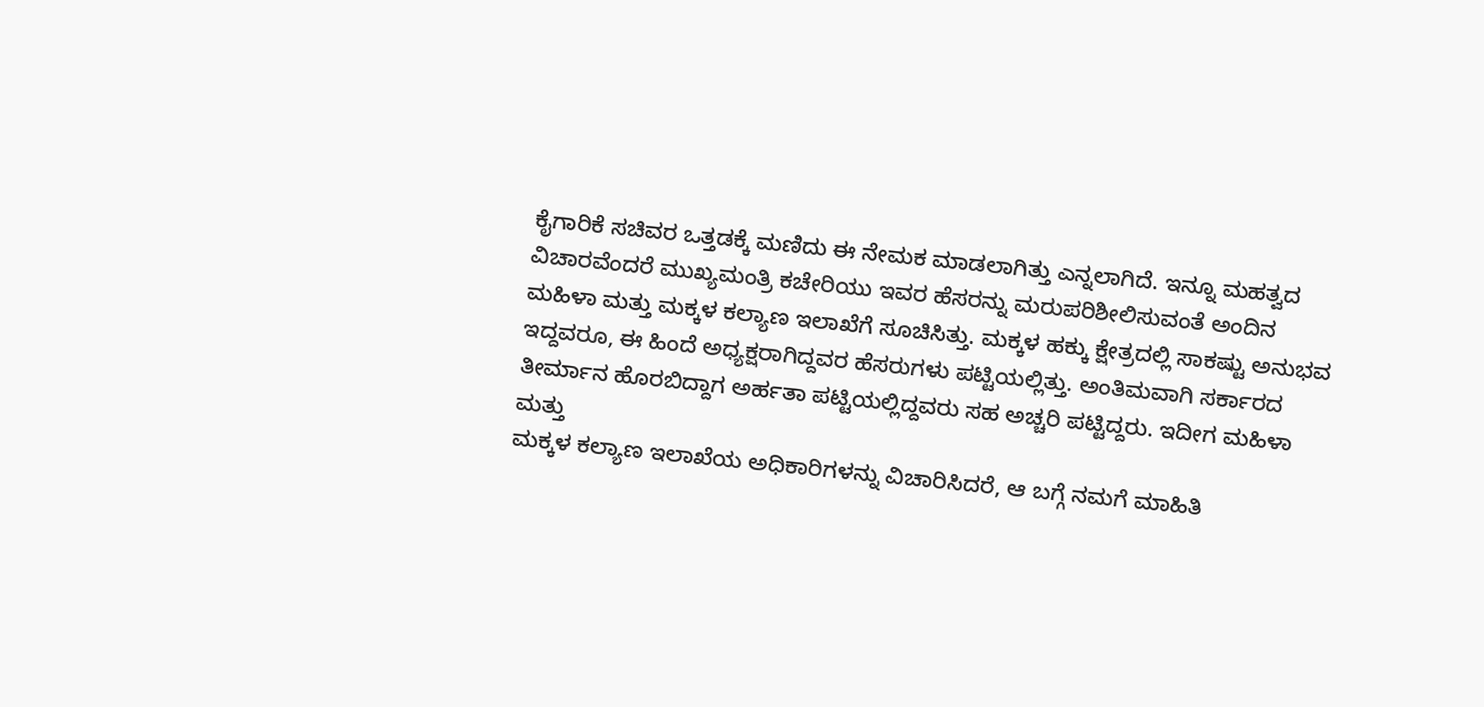ಕೈಗಾರಿಕೆ ಸಚಿವರ ಒತ್ತಡಕ್ಕೆ ಮಣಿದು ಈ ನೇಮಕ ಮಾಡಲಾಗಿತ್ತು ಎನ್ನಲಾಗಿದೆ. ಇನ್ನೂ ಮಹತ್ವದ ವಿಚಾರವೆಂದರೆ ಮುಖ್ಯಮಂತ್ರಿ ಕಚೇರಿಯು ಇವರ ಹೆಸರನ್ನು ಮರುಪರಿಶೀಲಿಸುವಂತೆ ಅಂದಿನ ಮಹಿಳಾ ಮತ್ತು ಮಕ್ಕಳ ಕಲ್ಯಾಣ ಇಲಾಖೆಗೆ ಸೂಚಿಸಿತ್ತು. ಮಕ್ಕಳ ಹಕ್ಕು ಕ್ಷೇತ್ರದಲ್ಲಿ ಸಾಕಷ್ಟು ಅನುಭವ ಇದ್ದವರೂ, ಈ ಹಿಂದೆ ಅಧ್ಯಕ್ಷರಾಗಿದ್ದವರ ಹೆಸರುಗಳು ಪಟ್ಟಿಯಲ್ಲಿತ್ತು. ಅಂತಿಮವಾಗಿ ಸರ್ಕಾರದ ತೀರ್ಮಾನ ಹೊರಬಿದ್ದಾಗ ಅರ್ಹತಾ ಪಟ್ಟಿಯಲ್ಲಿದ್ದವರು ಸಹ ಅಚ್ಚರಿ ಪಟ್ಟಿದ್ದರು. ಇದೀಗ ಮಹಿಳಾ ಮತ್ತು
ಮಕ್ಕಳ ಕಲ್ಯಾಣ ಇಲಾಖೆಯ ಅಧಿಕಾರಿಗಳನ್ನು ವಿಚಾರಿಸಿದರೆ, ಆ ಬಗ್ಗೆ ನಮಗೆ ಮಾಹಿತಿ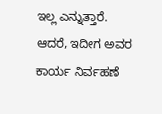ಇಲ್ಲ ಎನ್ನುತ್ತಾರೆ. ಆದರೆ, ಇದೀಗ ಅವರ ಕಾರ್ಯ ನಿರ್ವಹಣೆ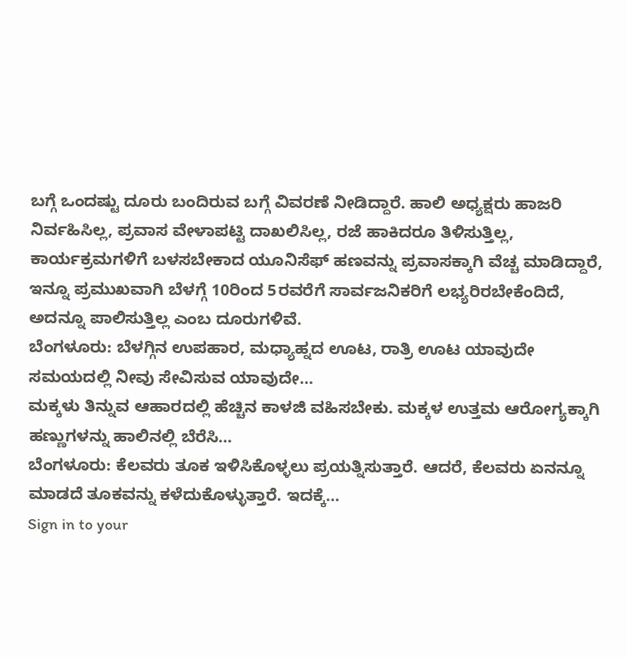ಬಗ್ಗೆ ಒಂದಷ್ಟು ದೂರು ಬಂದಿರುವ ಬಗ್ಗೆ ವಿವರಣೆ ನೀಡಿದ್ದಾರೆ. ಹಾಲಿ ಅಧ್ಯಕ್ಷರು ಹಾಜರಿ ನಿರ್ವಹಿಸಿಲ್ಲ, ಪ್ರವಾಸ ವೇಳಾಪಟ್ಟಿ ದಾಖಲಿಸಿಲ್ಲ, ರಜೆ ಹಾಕಿದರೂ ತಿಳಿಸುತ್ತಿಲ್ಲ, ಕಾರ್ಯಕ್ರಮಗಳಿಗೆ ಬಳಸಬೇಕಾದ ಯೂನಿಸೆಫ್ ಹಣವನ್ನು ಪ್ರವಾಸಕ್ಕಾಗಿ ವೆಚ್ಚ ಮಾಡಿದ್ದಾರೆ, ಇನ್ನೂ ಪ್ರಮುಖವಾಗಿ ಬೆಳಗ್ಗೆ 10ರಿಂದ 5ರವರೆಗೆ ಸಾರ್ವಜನಿಕರಿಗೆ ಲಭ್ಯರಿರಬೇಕೆಂದಿದೆ, ಅದನ್ನೂ ಪಾಲಿಸುತ್ತಿಲ್ಲ ಎಂಬ ದೂರುಗಳಿವೆ.
ಬೆಂಗಳೂರು: ಬೆಳಗ್ಗಿನ ಉಪಹಾರ, ಮಧ್ಯಾಹ್ನದ ಊಟ, ರಾತ್ರಿ ಊಟ ಯಾವುದೇ ಸಮಯದಲ್ಲಿ ನೀವು ಸೇವಿಸುವ ಯಾವುದೇ…
ಮಕ್ಕಳು ತಿನ್ನುವ ಆಹಾರದಲ್ಲಿ ಹೆಚ್ಚಿನ ಕಾಳಜಿ ವಹಿಸಬೇಕು. ಮಕ್ಕಳ ಉತ್ತಮ ಆರೋಗ್ಯಕ್ಕಾಗಿ ಹಣ್ಣುಗಳನ್ನು ಹಾಲಿನಲ್ಲಿ ಬೆರೆಸಿ…
ಬೆಂಗಳೂರು: ಕೆಲವರು ತೂಕ ಇಳಿಸಿಕೊಳ್ಳಲು ಪ್ರಯತ್ನಿಸುತ್ತಾರೆ. ಆದರೆ, ಕೆಲವರು ಏನನ್ನೂ ಮಾಡದೆ ತೂಕವನ್ನು ಕಳೆದುಕೊಳ್ಳುತ್ತಾರೆ. ಇದಕ್ಕೆ…
Sign in to your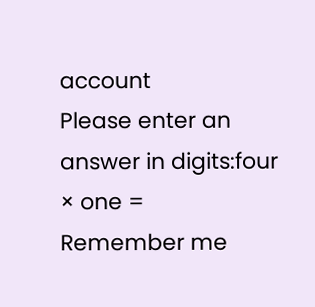account
Please enter an answer in digits:four × one =
Remember me